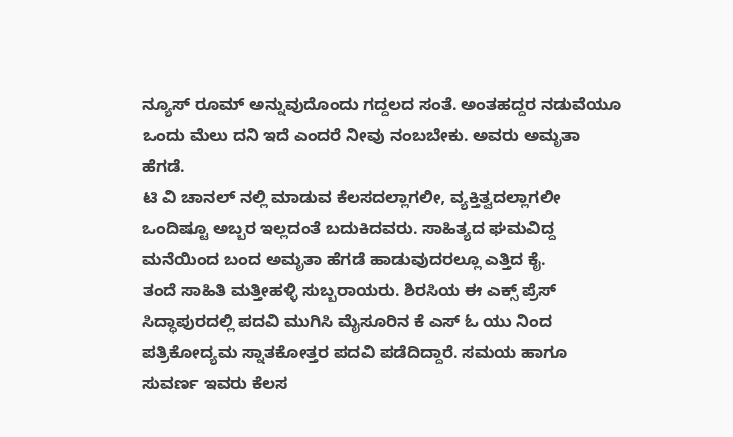ನ್ಯೂಸ್ ರೂಮ್ ಅನ್ನುವುದೊಂದು ಗದ್ದಲದ ಸಂತೆ. ಅಂತಹದ್ದರ ನಡುವೆಯೂ ಒಂದು ಮೆಲು ದನಿ ಇದೆ ಎಂದರೆ ನೀವು ನಂಬಬೇಕು. ಅವರು ಅಮೃತಾ ಹೆಗಡೆ.
ಟಿ ವಿ ಚಾನಲ್ ನಲ್ಲಿ ಮಾಡುವ ಕೆಲಸದಲ್ಲಾಗಲೀ, ವ್ಯಕ್ತಿತ್ವದಲ್ಲಾಗಲೀ ಒಂದಿಷ್ಟೂ ಅಬ್ಬರ ಇಲ್ಲದಂತೆ ಬದುಕಿದವರು. ಸಾಹಿತ್ಯದ ಘಮವಿದ್ದ ಮನೆಯಿಂದ ಬಂದ ಅಮೃತಾ ಹೆಗಡೆ ಹಾಡುವುದರಲ್ಲೂ ಎತ್ತಿದ ಕೈ.
ತಂದೆ ಸಾಹಿತಿ ಮತ್ತೀಹಳ್ಳಿ ಸುಬ್ಬರಾಯರು. ಶಿರಸಿಯ ಈ ಎಕ್ಸ್ ಪ್ರೆಸ್ ಸಿದ್ಧಾಪುರದಲ್ಲಿ ಪದವಿ ಮುಗಿಸಿ ಮೈಸೂರಿನ ಕೆ ಎಸ್ ಓ ಯು ನಿಂದ ಪತ್ರಿಕೋದ್ಯಮ ಸ್ನಾತಕೋತ್ತರ ಪದವಿ ಪಡೆದಿದ್ದಾರೆ. ಸಮಯ ಹಾಗೂ ಸುವರ್ಣ ಇವರು ಕೆಲಸ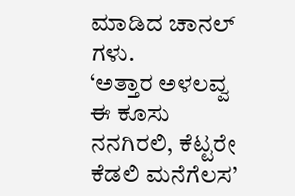ಮಾಡಿದ ಚಾನಲ್ ಗಳು.
‘ಅತ್ತಾರ ಅಳಲವ್ವ ಈ ಕೂಸು ನನಗಿರಲಿ, ಕೆಟ್ಟರೇ ಕೆಡಲಿ ಮನೆಗೆಲಸ’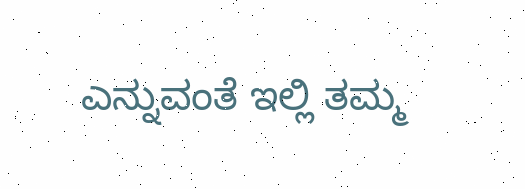ಎನ್ನುವಂತೆ ಇಲ್ಲಿ ತಮ್ಮ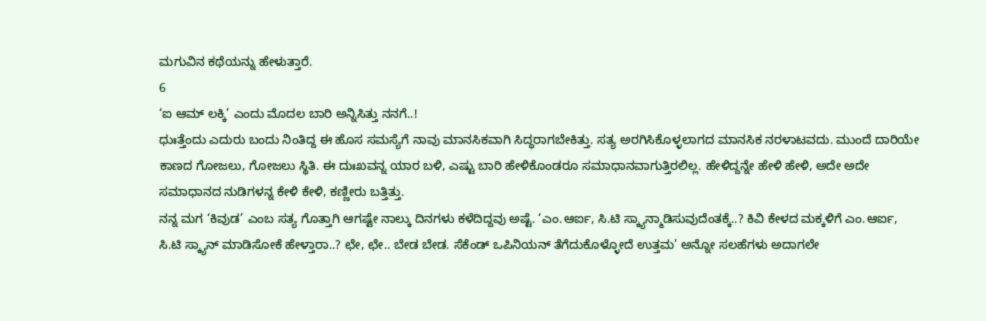ಮಗುವಿನ ಕಥೆಯನ್ನು ಹೇಳುತ್ತಾರೆ.
6
‘ಐ ಆಮ್ ಲಕ್ಕಿ’ ಎಂದು ಮೊದಲ ಬಾರಿ ಅನ್ನಿಸಿತ್ತು ನನಗೆ..!
ಧುಃತ್ತೆಂದು ಎದುರು ಬಂದು ನಿಂತಿದ್ದ ಈ ಹೊಸ ಸಮಸ್ಯೆಗೆ ನಾವು ಮಾನಸಿಕವಾಗಿ ಸಿದ್ಧರಾಗಬೇಕಿತ್ತು. ಸತ್ಯ ಅರಗಿಸಿಕೊಳ್ಳಲಾಗದ ಮಾನಸಿಕ ನರಳಾಟವದು. ಮುಂದೆ ದಾರಿಯೇ ಕಾಣದ ಗೋಜಲು, ಗೋಜಲು ಸ್ಥಿತಿ. ಈ ದುಃಖವನ್ನ ಯಾರ ಬಳಿ, ಎಷ್ಟು ಬಾರಿ ಹೇಳಿಕೊಂಡರೂ ಸಮಾಧಾನವಾಗುತ್ತಿರಲಿಲ್ಲ. ಹೇಳಿದ್ದನ್ನೇ ಹೇಳಿ ಹೇಳಿ, ಅದೇ ಅದೇ ಸಮಾಧಾನದ ನುಡಿಗಳನ್ನ ಕೇಳಿ ಕೇಳಿ, ಕಣ್ಣೀರು ಬತ್ತಿತ್ತು.
ನನ್ನ ಮಗ ‘ಕಿವುಡ’ ಎಂಬ ಸತ್ಯ ಗೊತ್ತಾಗಿ ಆಗಷ್ಟೇ ನಾಲ್ಕು ದಿನಗಳು ಕಳೆದಿದ್ದವು ಅಷ್ಟೆ. ‘ಎಂ.ಆರ್ಐ, ಸಿ.ಟಿ ಸ್ಕ್ಯಾನ್ಮಾಡಿಸುವುದೆಂತಕ್ಕೆ..? ಕಿವಿ ಕೇಳದ ಮಕ್ಕಳಿಗೆ ಎಂ.ಆರ್ಐ, ಸಿ.ಟಿ ಸ್ಕ್ಯಾನ್ ಮಾಡಿಸೋಕೆ ಹೇಳ್ತಾರಾ..? ಛೇ, ಛೇ.. ಬೇಡ ಬೇಡ. ಸೆಕೆಂಡ್ ಒಪಿನಿಯನ್ ತೆಗೆದುಕೊಳ್ಳೋದೆ ಉತ್ತಮ’ ಅನ್ನೋ ಸಲಹೆಗಳು ಅದಾಗಲೇ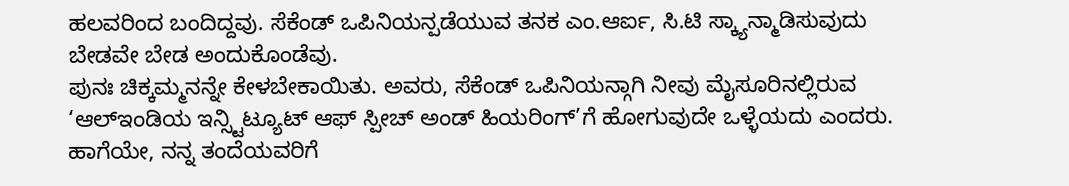ಹಲವರಿಂದ ಬಂದಿದ್ದವು. ಸೆಕೆಂಡ್ ಒಪಿನಿಯನ್ಪಡೆಯುವ ತನಕ ಎಂ.ಆರ್ಐ, ಸಿ.ಟಿ ಸ್ಕ್ಯಾನ್ಮಾಡಿಸುವುದು ಬೇಡವೇ ಬೇಡ ಅಂದುಕೊಂಡೆವು.
ಪುನಃ ಚಿಕ್ಕಮ್ಮನನ್ನೇ ಕೇಳಬೇಕಾಯಿತು. ಅವರು, ಸೆಕೆಂಡ್ ಒಪಿನಿಯನ್ಗಾಗಿ ನೀವು ಮೈಸೂರಿನಲ್ಲಿರುವ ‘ಆಲ್ಇಂಡಿಯ ಇನ್ಸ್ಟಿಟ್ಯೂಟ್ ಆಫ್ ಸ್ಪೀಚ್ ಅಂಡ್ ಹಿಯರಿಂಗ್’ಗೆ ಹೋಗುವುದೇ ಒಳ್ಳೆಯದು ಎಂದರು. ಹಾಗೆಯೇ, ನನ್ನ ತಂದೆಯವರಿಗೆ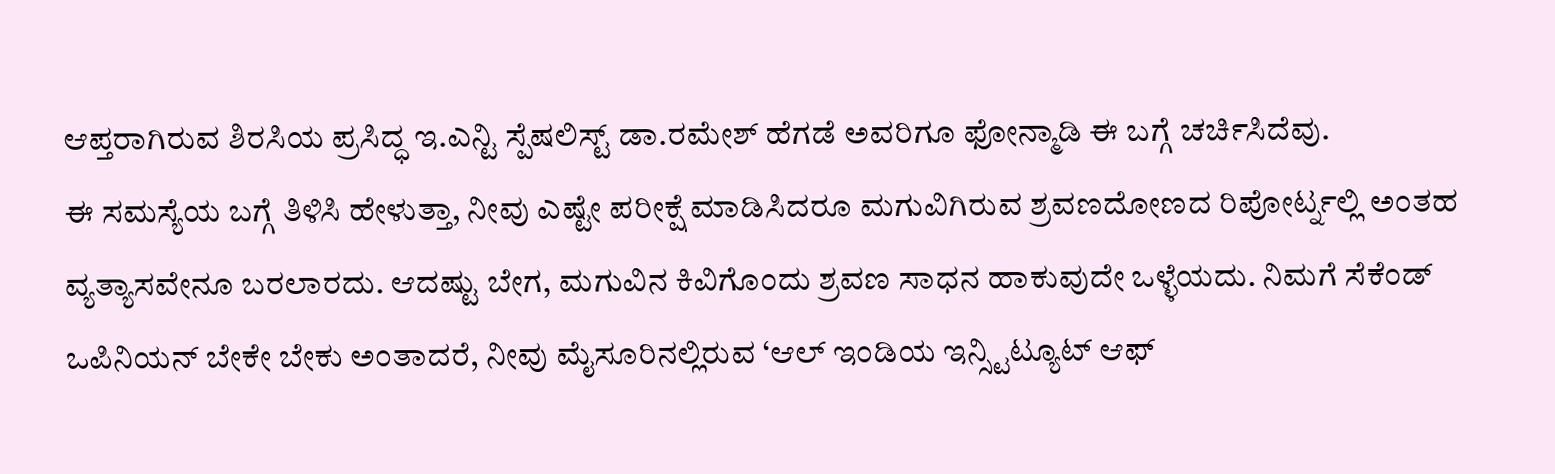ಆಪ್ತರಾಗಿರುವ ಶಿರಸಿಯ ಪ್ರಸಿದ್ಧ ಇ.ಎನ್ಟಿ ಸ್ಪೆಷಲಿಸ್ಟ್ ಡಾ.ರಮೇಶ್ ಹೆಗಡೆ ಅವರಿಗೂ ಫೋನ್ಮಾಡಿ ಈ ಬಗ್ಗೆ ಚರ್ಚಿಸಿದೆವು.
ಈ ಸಮಸ್ಯೆಯ ಬಗ್ಗೆ ತಿಳಿಸಿ ಹೇಳುತ್ತಾ, ನೀವು ಎಷ್ಟೇ ಪರೀಕ್ಷೆ ಮಾಡಿಸಿದರೂ ಮಗುವಿಗಿರುವ ಶ್ರವಣದೋಣದ ರಿಪೋರ್ಟ್ನಲ್ಲಿ ಅಂತಹ ವ್ಯತ್ಯಾಸವೇನೂ ಬರಲಾರದು. ಆದಷ್ಟು ಬೇಗ, ಮಗುವಿನ ಕಿವಿಗೊಂದು ಶ್ರವಣ ಸಾಧನ ಹಾಕುವುದೇ ಒಳ್ಳೆಯದು. ನಿಮಗೆ ಸೆಕೆಂಡ್ ಒಪಿನಿಯನ್ ಬೇಕೇ ಬೇಕು ಅಂತಾದರೆ, ನೀವು ಮೈಸೂರಿನಲ್ಲಿರುವ ‘ಆಲ್ ಇಂಡಿಯ ಇನ್ಸ್ಟಿಟ್ಯೂಟ್ ಆಫ್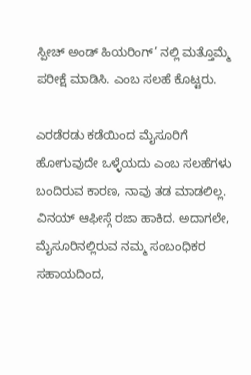ಸ್ಪೀಚ್ ಅಂಡ್ ಹಿಯರಿಂಗ್’ ನಲ್ಲಿ ಮತ್ತೊಮ್ಮೆ ಪರೀಕ್ಷೆ ಮಾಡಿಸಿ. ಎಂಬ ಸಲಹೆ ಕೊಟ್ಟರು.

ಎರಡೆರಡು ಕಡೆಯಿಂದ ಮೈಸೂರಿಗೆ ಹೋಗುವುದೇ ಒಳ್ಳೆಯದು ಎಂಬ ಸಲಹೆಗಳು ಬಂದಿರುವ ಕಾರಣ, ನಾವು ತಡ ಮಾಡಲಿಲ್ಲ. ವಿನಯ್ ಆಫೀಸ್ಗೆ ರಜಾ ಹಾಕಿದ. ಅದಾಗಲೇ, ಮೈಸೂರಿನಲ್ಲಿರುವ ನಮ್ಮ ಸಂಬಂಧಿಕರ ಸಹಾಯದಿಂದ,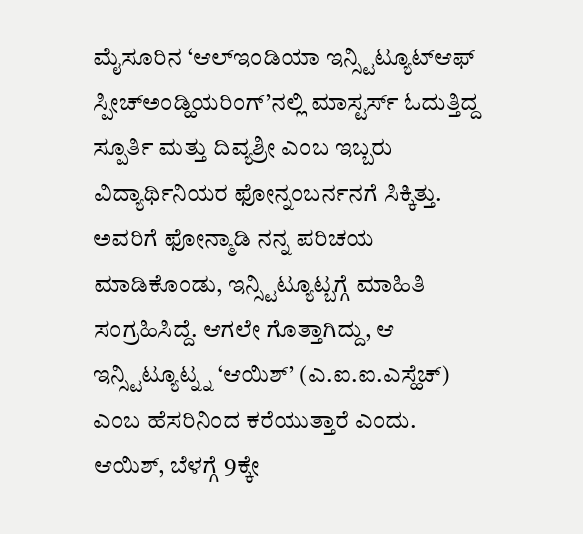ಮೈಸೂರಿನ ‘ಆಲ್ಇಂಡಿಯಾ ಇನ್ಸ್ಟಿಟ್ಯೂಟ್ಆಫ್ ಸ್ಪೀಚ್ಅಂಡ್ಹಿಯರಿಂಗ್’ನಲ್ಲಿ ಮಾಸ್ಟರ್ಸ್ ಓದುತ್ತಿದ್ದ ಸ್ಪೂರ್ತಿ ಮತ್ತು ದಿವ್ಯಶ್ರೀ ಎಂಬ ಇಬ್ಬರು ವಿದ್ಯಾರ್ಥಿನಿಯರ ಫೋನ್ನಂಬರ್ನನಗೆ ಸಿಕ್ಕಿತ್ತು. ಅವರಿಗೆ ಫೋನ್ಮಾಡಿ ನನ್ನ ಪರಿಚಯ ಮಾಡಿಕೊಂಡು, ಇನ್ಸ್ಟಿಟ್ಯೂಟ್ಬಗ್ಗೆ ಮಾಹಿತಿ ಸಂಗ್ರಹಿಸಿದ್ದೆ. ಆಗಲೇ ಗೊತ್ತಾಗಿದ್ದು, ಆ ಇನ್ಸ್ಟಿಟ್ಯೂಟ್ನ್ನ ‘ಆಯಿಶ್’ (ಎ.ಐ.ಐ.ಎಸ್ಹೆಚ್) ಎಂಬ ಹೆಸರಿನಿಂದ ಕರೆಯುತ್ತಾರೆ ಎಂದು.
ಆಯಿಶ್, ಬೆಳಗ್ಗೆ 9ಕ್ಕೇ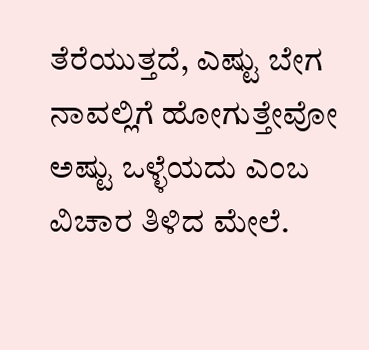ತೆರೆಯುತ್ತದೆ, ಎಷ್ಟು ಬೇಗ ನಾವಲ್ಲಿಗೆ ಹೋಗುತ್ತೇವೋ ಅಷ್ಟು ಒಳ್ಳೆಯದು ಎಂಬ ವಿಚಾರ ತಿಳಿದ ಮೇಲೆ.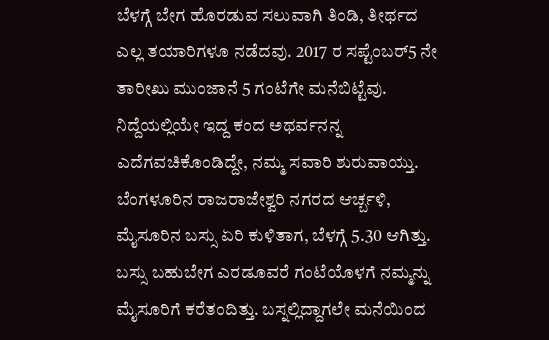ಬೆಳಗ್ಗೆ ಬೇಗ ಹೊರಡುವ ಸಲುವಾಗಿ ತಿಂಡಿ, ತೀರ್ಥದ ಎಲ್ಲ ತಯಾರಿಗಳೂ ನಡೆದವು. 2017 ರ ಸಪ್ಟೆಂಬರ್5 ನೇ ತಾರೀಖು ಮುಂಜಾನೆ 5 ಗಂಟೆಗೇ ಮನೆಬಿಟ್ಟೆವು. ನಿದ್ದೆಯಲ್ಲಿಯೇ ಇದ್ದ ಕಂದ ಅಥರ್ವನನ್ನ ಎದೆಗವಚಿಕೊಂಡಿದ್ದೇ, ನಮ್ಮ ಸವಾರಿ ಶುರುವಾಯ್ತು. ಬೆಂಗಳೂರಿನ ರಾಜರಾಜೇಶ್ವರಿ ನಗರದ ಆರ್ಚ್ಬಳಿ, ಮೈಸೂರಿನ ಬಸ್ಸು ಏರಿ ಕುಳಿತಾಗ, ಬೆಳಗ್ಗೆ 5.30 ಆಗಿತ್ತು.
ಬಸ್ಸು ಬಹುಬೇಗ ಎರಡೂವರೆ ಗಂಟೆಯೊಳಗೆ ನಮ್ಮನ್ನು ಮೈಸೂರಿಗೆ ಕರೆತಂದಿತ್ತು. ಬಸ್ನಲ್ಲಿದ್ದಾಗಲೇ ಮನೆಯಿಂದ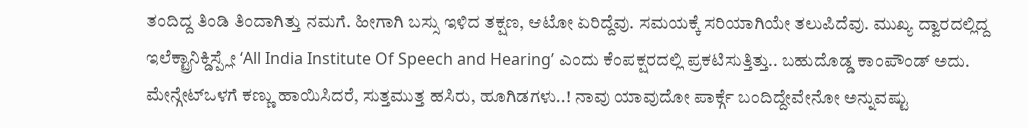ತಂದಿದ್ದ ತಿಂಡಿ ತಿಂದಾಗಿತ್ತು ನಮಗೆ. ಹೀಗಾಗಿ ಬಸ್ಸು ಇಳಿದ ತಕ್ಷಣ, ಆಟೋ ಏರಿದ್ದೆವು. ಸಮಯಕ್ಕೆ ಸರಿಯಾಗಿಯೇ ತಲುಪಿದೆವು. ಮುಖ್ಯ ದ್ವಾರದಲ್ಲಿದ್ದ ಇಲೆಕ್ಟ್ರಾನಿಕ್ಡಿಸ್ಪ್ಲೇ ‘All India Institute Of Speech and Hearing’ ಎಂದು ಕೆಂಪಕ್ಷರದಲ್ಲಿ ಪ್ರಕಟಿಸುತ್ತಿತ್ತು.. ಬಹುದೊಡ್ಡ ಕಾಂಪೌಂಡ್ ಅದು. ಮೇನ್ಗೇಟ್ಒಳಗೆ ಕಣ್ಣು ಹಾಯಿಸಿದರೆ, ಸುತ್ತಮುತ್ತ ಹಸಿರು, ಹೂಗಿಡಗಳು..! ನಾವು ಯಾವುದೋ ಪಾರ್ಕ್ಗೆ ಬಂದಿದ್ದೇವೇನೋ ಅನ್ನುವಷ್ಟು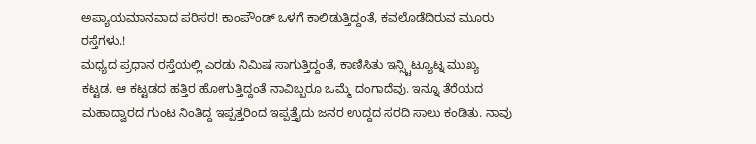ಅಪ್ಯಾಯಮಾನವಾದ ಪರಿಸರ! ಕಾಂಪೌಂಡ್ ಒಳಗೆ ಕಾಲಿಡುತ್ತಿದ್ದಂತೆ, ಕವಲೊಡೆದಿರುವ ಮೂರು ರಸ್ತೆಗಳು.!
ಮಧ್ಯದ ಪ್ರಧಾನ ರಸ್ತೆಯಲ್ಲಿ ಎರಡು ನಿಮಿಷ ಸಾಗುತ್ತಿದ್ದಂತೆ, ಕಾಣಿಸಿತು ಇನ್ಸ್ಟಿಟ್ಯೂಟ್ನ ಮುಖ್ಯ ಕಟ್ಟಡ. ಆ ಕಟ್ಟಡದ ಹತ್ತಿರ ಹೋಗುತ್ತಿದ್ದಂತೆ ನಾವಿಬ್ಬರೂ ಒಮ್ಮೆ ದಂಗಾದೆವು. ಇನ್ನೂ ತೆರೆಯದ ಮಹಾದ್ವಾರದ ಗುಂಟ ನಿಂತಿದ್ದ ಇಪ್ಪತ್ತರಿಂದ ಇಪ್ಪತ್ತೈದು ಜನರ ಉದ್ದದ ಸರದಿ ಸಾಲು ಕಂಡಿತು. ನಾವು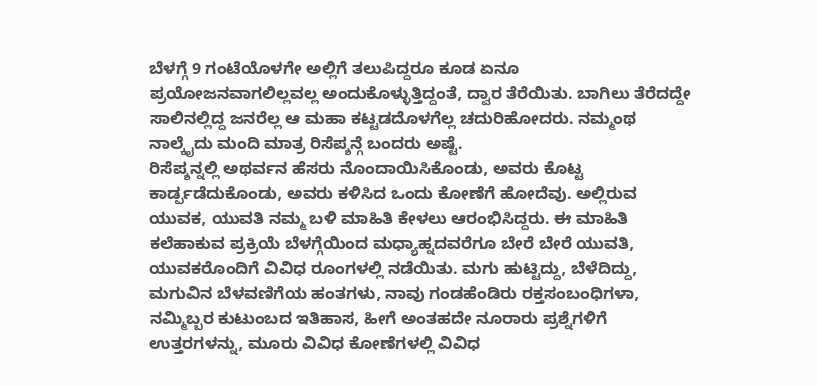ಬೆಳಗ್ಗೆ 9 ಗಂಟೆಯೊಳಗೇ ಅಲ್ಲಿಗೆ ತಲುಪಿದ್ದರೂ ಕೂಡ ಏನೂ ಪ್ರಯೋಜನವಾಗಲಿಲ್ಲವಲ್ಲ ಅಂದುಕೊಳ್ಳುತ್ತಿದ್ದಂತೆ, ದ್ವಾರ ತೆರೆಯಿತು. ಬಾಗಿಲು ತೆರೆದದ್ದೇ ಸಾಲಿನಲ್ಲಿದ್ದ ಜನರೆಲ್ಲ ಆ ಮಹಾ ಕಟ್ಟಡದೊಳಗೆಲ್ಲ ಚದುರಿಹೋದರು. ನಮ್ಮಂಥ ನಾಲ್ಕೈದು ಮಂದಿ ಮಾತ್ರ ರಿಸೆಪ್ಶನ್ಗೆ ಬಂದರು ಅಷ್ಟೆ.
ರಿಸೆಪ್ಶನ್ನಲ್ಲಿ ಅಥರ್ವನ ಹೆಸರು ನೊಂದಾಯಿಸಿಕೊಂಡು, ಅವರು ಕೊಟ್ಟ ಕಾರ್ಡ್ಪಡೆದುಕೊಂಡು, ಅವರು ಕಳಿಸಿದ ಒಂದು ಕೋಣೆಗೆ ಹೋದೆವು. ಅಲ್ಲಿರುವ ಯುವಕ, ಯುವತಿ ನಮ್ಮ ಬಳಿ ಮಾಹಿತಿ ಕೇಳಲು ಆರಂಭಿಸಿದ್ದರು. ಈ ಮಾಹಿತಿ ಕಲೆಹಾಕುವ ಪ್ರಕ್ರಿಯೆ ಬೆಳಗ್ಗೆಯಿಂದ ಮಧ್ಯಾಹ್ನದವರೆಗೂ ಬೇರೆ ಬೇರೆ ಯುವತಿ, ಯುವಕರೊಂದಿಗೆ ವಿವಿಧ ರೂಂಗಳಲ್ಲಿ ನಡೆಯಿತು. ಮಗು ಹುಟ್ಟಿದ್ದು, ಬೆಳೆದಿದ್ದು, ಮಗುವಿನ ಬೆಳವಣಿಗೆಯ ಹಂತಗಳು, ನಾವು ಗಂಡಹೆಂಡಿರು ರಕ್ತಸಂಬಂಧಿಗಳಾ, ನಮ್ಮಿಬ್ಬರ ಕುಟುಂಬದ ಇತಿಹಾಸ, ಹೀಗೆ ಅಂತಹದೇ ನೂರಾರು ಪ್ರಶ್ನೆಗಳಿಗೆ ಉತ್ತರಗಳನ್ನು, ಮೂರು ವಿವಿಧ ಕೋಣೆಗಳಲ್ಲಿ ವಿವಿಧ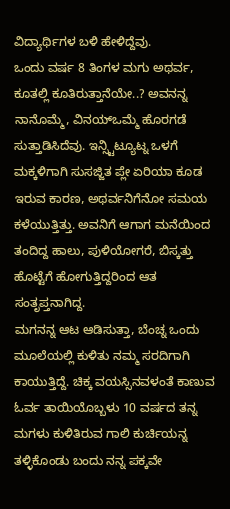ವಿದ್ಯಾರ್ಥಿಗಳ ಬಳಿ ಹೇಳಿದ್ದೆವು.
ಒಂದು ವರ್ಷ 8 ತಿಂಗಳ ಮಗು ಅಥರ್ವ, ಕೂತಲ್ಲಿ ಕೂತಿರುತ್ತಾನೆಯೇ..? ಅವನನ್ನ ನಾನೊಮ್ಮೆ, ವಿನಯ್ಒಮ್ಮೆ ಹೊರಗಡೆ ಸುತ್ತಾಡಿಸಿದೆವು. ಇನ್ಸ್ಟಿಟ್ಯೂಟ್ನ ಒಳಗೆ ಮಕ್ಕಳಿಗಾಗಿ ಸುಸಜ್ಜಿತ ಪ್ಲೇ ಏರಿಯಾ ಕೂಡ ಇರುವ ಕಾರಣ, ಅಥರ್ವನಿಗೆನೋ ಸಮಯ ಕಳೆಯುತ್ತಿತ್ತು. ಅವನಿಗೆ ಆಗಾಗ ಮನೆಯಿಂದ ತಂದಿದ್ದ ಹಾಲು, ಪುಳಿಯೋಗರೆ, ಬಿಸ್ಕತ್ತು ಹೊಟ್ಟೆಗೆ ಹೋಗುತ್ತಿದ್ದರಿಂದ ಆತ ಸಂತೃಪ್ತನಾಗಿದ್ದ.
ಮಗನನ್ನ ಆಟ ಆಡಿಸುತ್ತಾ, ಬೆಂಚ್ನ ಒಂದು ಮೂಲೆಯಲ್ಲಿ ಕುಳಿತು ನಮ್ಮ ಸರದಿಗಾಗಿ ಕಾಯುತ್ತಿದ್ದೆ. ಚಿಕ್ಕ ವಯಸ್ಸಿನವಳಂತೆ ಕಾಣುವ ಓರ್ವ ತಾಯಿಯೊಬ್ಬಳು 10 ವರ್ಷದ ತನ್ನ ಮಗಳು ಕುಳಿತಿರುವ ಗಾಲಿ ಕುರ್ಚಿಯನ್ನ ತಳ್ಳಿಕೊಂಡು ಬಂದು ನನ್ನ ಪಕ್ಕವೇ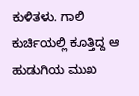ಕುಳಿತಳು. ಗಾಲಿ ಕುರ್ಚಿಯಲ್ಲಿ ಕೂತ್ತಿದ್ದ ಆ ಹುಡುಗಿಯ ಮುಖ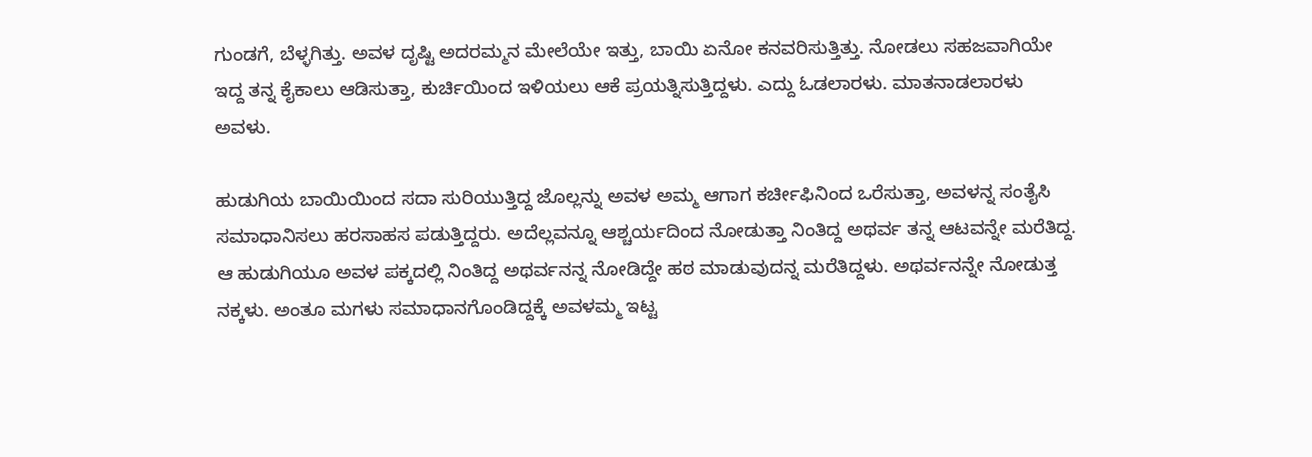ಗುಂಡಗೆ, ಬೆಳ್ಳಗಿತ್ತು. ಅವಳ ದೃಷ್ಟಿ ಅದರಮ್ಮನ ಮೇಲೆಯೇ ಇತ್ತು, ಬಾಯಿ ಏನೋ ಕನವರಿಸುತ್ತಿತ್ತು. ನೋಡಲು ಸಹಜವಾಗಿಯೇ ಇದ್ದ ತನ್ನ ಕೈಕಾಲು ಆಡಿಸುತ್ತಾ, ಕುರ್ಚಿಯಿಂದ ಇಳಿಯಲು ಆಕೆ ಪ್ರಯತ್ನಿಸುತ್ತಿದ್ದಳು. ಎದ್ದು ಓಡಲಾರಳು. ಮಾತನಾಡಲಾರಳು ಅವಳು.

ಹುಡುಗಿಯ ಬಾಯಿಯಿಂದ ಸದಾ ಸುರಿಯುತ್ತಿದ್ದ ಜೊಲ್ಲನ್ನು ಅವಳ ಅಮ್ಮ ಆಗಾಗ ಕರ್ಚೀಫಿನಿಂದ ಒರೆಸುತ್ತಾ, ಅವಳನ್ನ ಸಂತೈಸಿ ಸಮಾಧಾನಿಸಲು ಹರಸಾಹಸ ಪಡುತ್ತಿದ್ದರು. ಅದೆಲ್ಲವನ್ನೂ ಆಶ್ಚರ್ಯದಿಂದ ನೋಡುತ್ತಾ ನಿಂತಿದ್ದ ಅಥರ್ವ ತನ್ನ ಆಟವನ್ನೇ ಮರೆತಿದ್ದ. ಆ ಹುಡುಗಿಯೂ ಅವಳ ಪಕ್ಕದಲ್ಲಿ ನಿಂತಿದ್ದ ಅಥರ್ವನನ್ನ ನೋಡಿದ್ದೇ ಹಠ ಮಾಡುವುದನ್ನ ಮರೆತಿದ್ದಳು. ಅಥರ್ವನನ್ನೇ ನೋಡುತ್ತ ನಕ್ಕಳು. ಅಂತೂ ಮಗಳು ಸಮಾಧಾನಗೊಂಡಿದ್ದಕ್ಕೆ ಅವಳಮ್ಮ ಇಟ್ಟ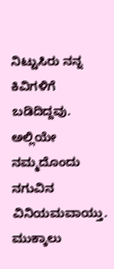ನಿಟ್ಟುಸಿರು ನನ್ನ ಕಿವಿಗಳಿಗೆ ಬಡಿದಿದ್ದವು. ಅಲ್ಲಿಯೇ ನಮ್ಮದೊಂದು ನಗುವಿನ ವಿನಿಯಮವಾಯ್ತು.
ಮುಕ್ಕಾಲು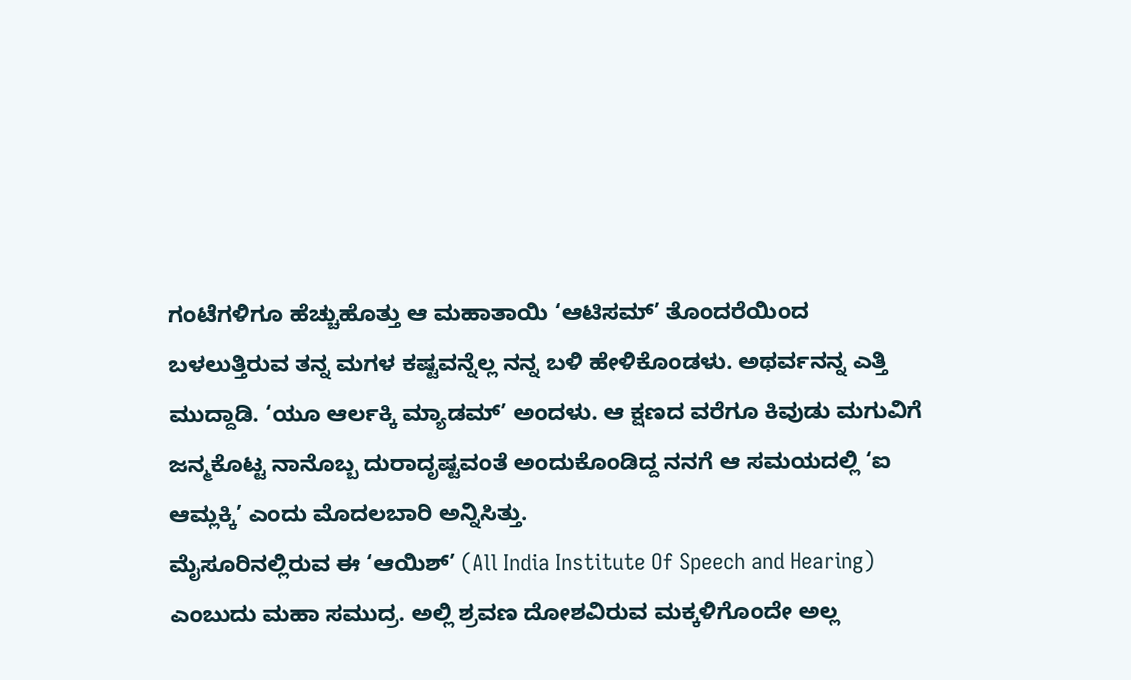ಗಂಟೆಗಳಿಗೂ ಹೆಚ್ಚುಹೊತ್ತು ಆ ಮಹಾತಾಯಿ ‘ಆಟಿಸಮ್’ ತೊಂದರೆಯಿಂದ ಬಳಲುತ್ತಿರುವ ತನ್ನ ಮಗಳ ಕಷ್ಟವನ್ನೆಲ್ಲ ನನ್ನ ಬಳಿ ಹೇಳಿಕೊಂಡಳು. ಅಥರ್ವನನ್ನ ಎತ್ತಿ ಮುದ್ದಾಡಿ. ‘ಯೂ ಆರ್ಲಕ್ಕಿ ಮ್ಯಾಡಮ್’ ಅಂದಳು. ಆ ಕ್ಷಣದ ವರೆಗೂ ಕಿವುಡು ಮಗುವಿಗೆ ಜನ್ಮಕೊಟ್ಟ ನಾನೊಬ್ಬ ದುರಾದೃಷ್ಟವಂತೆ ಅಂದುಕೊಂಡಿದ್ದ ನನಗೆ ಆ ಸಮಯದಲ್ಲಿ ‘ಐ ಆಮ್ಲಕ್ಕಿ’ ಎಂದು ಮೊದಲಬಾರಿ ಅನ್ನಿಸಿತ್ತು.
ಮೈಸೂರಿನಲ್ಲಿರುವ ಈ ‘ಆಯಿಶ್’ (All India Institute Of Speech and Hearing) ಎಂಬುದು ಮಹಾ ಸಮುದ್ರ. ಅಲ್ಲಿ ಶ್ರವಣ ದೋಶವಿರುವ ಮಕ್ಕಳಿಗೊಂದೇ ಅಲ್ಲ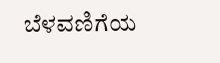ಬೆಳವಣಿಗೆಯ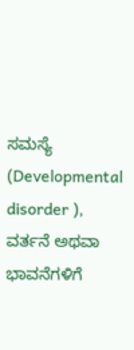ಸಮಸ್ಯೆ (Developmental disorder ), ವರ್ತನೆ ಅಥವಾ ಭಾವನೆಗಳಿಗೆ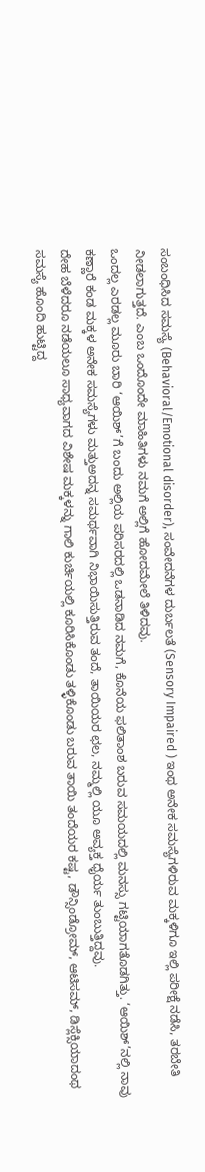ಸಂಬಂಧಿಸಿದ ಸಮಸ್ಯೆ (Behavioral/Emotional disorder), ಸಂವೇದನೆಗಳ ದುರ್ಬಲತೆ (Sensory Impaired ) ಇಂಥ ಅನೇಕ ಸಮಸ್ಯೆಗಳಿರುವ ಮಕ್ಕಳಿಗೂ ಇಲ್ಲಿ ಪರೀಕ್ಷೆ ನಡೆಸಿ, ತರಬೇತಿ ನೀಡಲಾಗುತ್ತದೆ. ಎಂಬ ಒಂದೊಂದೇ ಮಾಹಿತಿಗಳು ನಮಗೆ ಅಲ್ಲಿಗೆ ಹೋದಮೇಲೆ ತಿಳಿದವು.
ಒಂದಲ್ಲ ಎರಡಲ್ಲ ಮೂರು ಬಾರಿ ‘ಆಯಿಶ್’ಗೆ ಬಂದು ಅಲ್ಲಿಯ ಪರಿಸರದಲ್ಲಿ ಒಡನಾಡಿದ ನಮಗೆ, ಕೊನೆಯ ಫಲಿತಾಂಶ ಬರುವ ಸಮಯದಲ್ಲಿ ಮನಸ್ಸು ಗಟ್ಟಿಯಾಗತೊಡಗಿತ್ತು. ‘ಆಯಿಶ್’ನಲ್ಲಿ ನಾವು ಕಣ್ಣಾರೆ ಕಂಡ ಮಕ್ಕಳ ಅನೇಕ ಸಮಸ್ಯೆಗಳು ಮತ್ತುಅದನ್ನ ಸಮರ್ಥವಾಗಿ ನಿಭಾಯಿಸುತ್ತಿರುವ ತಂದೆ, ತಾಯಿಯರ ಛಲ, ನಮ್ಮಲ್ಲಿ ಯೂ ಅವ್ಯಕ್ತ ಧೈರ್ಯ ತುಂಬುತ್ತಿದ್ದವು.
ದೇಹ ಬೆಳೆದರೂ ನಡೆಯಲೂ ಸಾಧ್ಯವಾಗದ ವಿಶೇಷ ಮಕ್ಕಳನ್ನು ಗಾಲಿ ಕುರ್ಚಿಯಲ್ಲಿ ಕೂರಿಸಿಕೊಂಡು ತಳ್ಳಿಕೊಂಡು ಬರುವ ತಾಯಿ ತಂದೆಯರ ಕಷ್ಟ, ಡೌನ್ಸಿಂಡ್ರೋಮ್, ಆಟಿಸಮ್, ಡಿಸ್ಲೆಕ್ಸಿಯಾದಂಥ ಸಮಸ್ಯೆ ಹೊಂದಿ ಹುಟ್ಟಿದ್ದ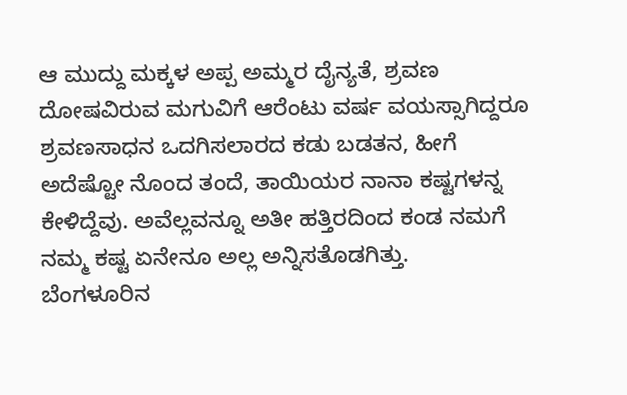ಆ ಮುದ್ದು ಮಕ್ಕಳ ಅಪ್ಪ ಅಮ್ಮರ ದೈನ್ಯತೆ, ಶ್ರವಣ ದೋಷವಿರುವ ಮಗುವಿಗೆ ಆರೆಂಟು ವರ್ಷ ವಯಸ್ಸಾಗಿದ್ದರೂ ಶ್ರವಣಸಾಧನ ಒದಗಿಸಲಾರದ ಕಡು ಬಡತನ, ಹೀಗೆ ಅದೆಷ್ಟೋ ನೊಂದ ತಂದೆ, ತಾಯಿಯರ ನಾನಾ ಕಷ್ಟಗಳನ್ನ ಕೇಳಿದ್ದೆವು. ಅವೆಲ್ಲವನ್ನೂ ಅತೀ ಹತ್ತಿರದಿಂದ ಕಂಡ ನಮಗೆ ನಮ್ಮ ಕಷ್ಟ ಏನೇನೂ ಅಲ್ಲ ಅನ್ನಿಸತೊಡಗಿತ್ತು.
ಬೆಂಗಳೂರಿನ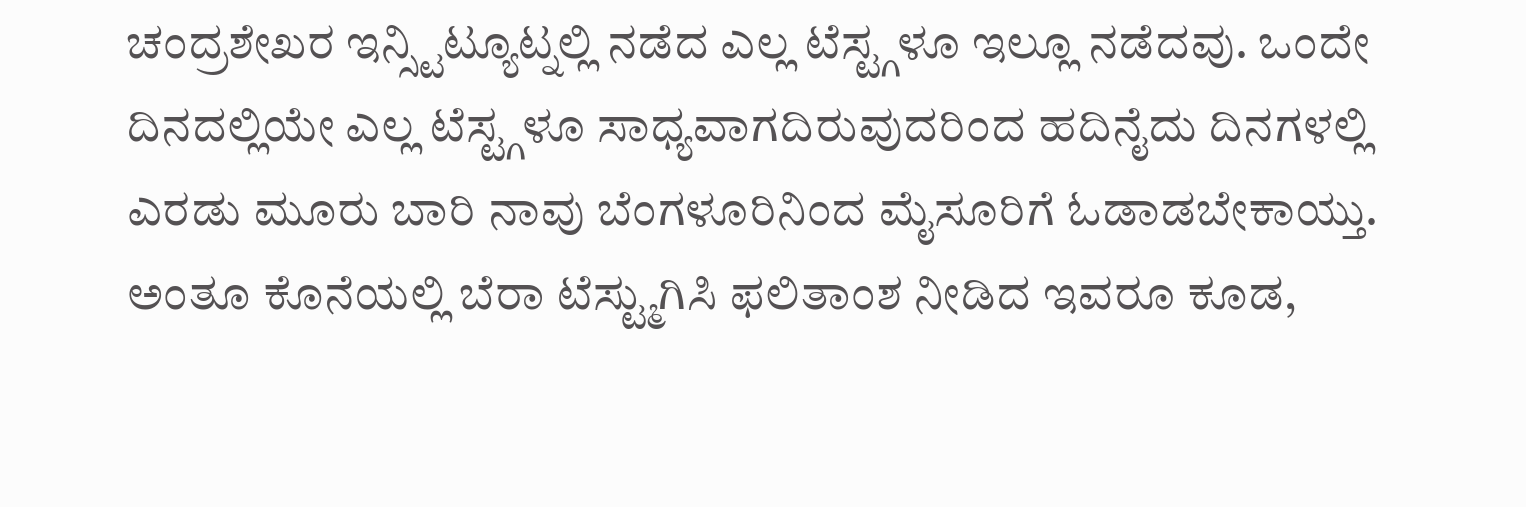ಚಂದ್ರಶೇಖರ ಇನ್ಸ್ಟಿಟ್ಯೂಟ್ನಲ್ಲಿ ನಡೆದ ಎಲ್ಲ ಟೆಸ್ಟ್ಗಳೂ ಇಲ್ಲೂ ನಡೆದವು. ಒಂದೇ ದಿನದಲ್ಲಿಯೇ ಎಲ್ಲ ಟೆಸ್ಟ್ಗಳೂ ಸಾಧ್ಯವಾಗದಿರುವುದರಿಂದ ಹದಿನೈದು ದಿನಗಳಲ್ಲಿ ಎರಡು ಮೂರು ಬಾರಿ ನಾವು ಬೆಂಗಳೂರಿನಿಂದ ಮೈಸೂರಿಗೆ ಓಡಾಡಬೇಕಾಯ್ತು. ಅಂತೂ ಕೊನೆಯಲ್ಲಿ ಬೆರಾ ಟೆಸ್ಟ್ಮುಗಿಸಿ ಫಲಿತಾಂಶ ನೀಡಿದ ಇವರೂ ಕೂಡ,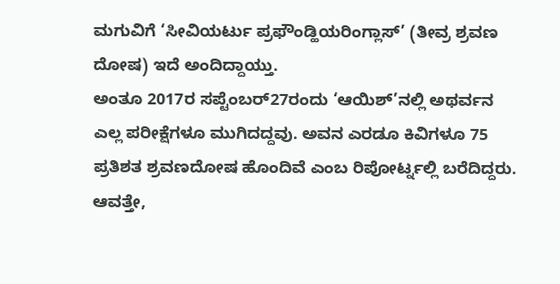ಮಗುವಿಗೆ ‘ಸೀವಿಯರ್ಟು ಪ್ರಫೌಂಡ್ಹಿಯರಿಂಗ್ಲಾಸ್’ (ತೀವ್ರ ಶ್ರವಣ ದೋಷ) ಇದೆ ಅಂದಿದ್ದಾಯ್ತು.
ಅಂತೂ 2017ರ ಸಪ್ಟೆಂಬರ್27ರಂದು ‘ಆಯಿಶ್’ನಲ್ಲಿ ಅಥರ್ವನ ಎಲ್ಲ ಪರೀಕ್ಷೆಗಳೂ ಮುಗಿದದ್ದವು. ಅವನ ಎರಡೂ ಕಿವಿಗಳೂ 75 ಪ್ರತಿಶತ ಶ್ರವಣದೋಷ ಹೊಂದಿವೆ ಎಂಬ ರಿಪೋರ್ಟ್ನಲ್ಲಿ ಬರೆದಿದ್ದರು. ಆವತ್ತೇ,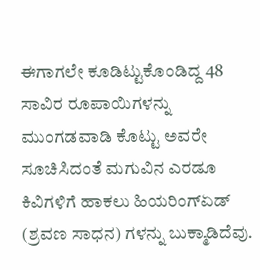ಈಗಾಗಲೇ ಕೂಡಿಟ್ಟುಕೊಂಡಿದ್ದ 48 ಸಾವಿರ ರೂಪಾಯಿಗಳನ್ನು ಮುಂಗಡವಾಡಿ ಕೊಟ್ಟು ಅವರೇ ಸೂಚಿಸಿದಂತೆ ಮಗುವಿನ ಎರಡೂ ಕಿವಿಗಳಿಗೆ ಹಾಕಲು ಹಿಯರಿಂಗ್ಏಡ್ (ಶ್ರವಣ ಸಾಧನ) ಗಳನ್ನು ಬುಕ್ಮಾಡಿದೆವು.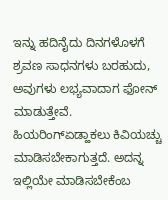ಇನ್ನು ಹದಿನೈದು ದಿನಗಳೊಳಗೆ ಶ್ರವಣ ಸಾಧನಗಳು ಬರಹುದು, ಅವುಗಳು ಲಭ್ಯವಾದಾಗ ಫೋನ್ ಮಾಡುತ್ತೇವೆ. ಹಿಯರಿಂಗ್ಏಡ್ಹಾಕಲು ಕಿವಿಯಚ್ಚು ಮಾಡಿಸಬೇಕಾಗುತ್ತದೆ. ಅದನ್ನ ಇಲ್ಲಿಯೇ ಮಾಡಿಸಬೇಕೆಂಬ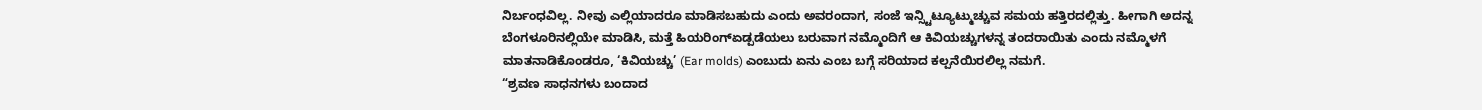ನಿರ್ಬಂಧವಿಲ್ಲ. ನೀವು ಎಲ್ಲಿಯಾದರೂ ಮಾಡಿಸಬಹುದು ಎಂದು ಅವರಂದಾಗ, ಸಂಜೆ ಇನ್ಸ್ಟಿಟ್ಯೂಟ್ಮುಚ್ಚುವ ಸಮಯ ಹತ್ತಿರದಲ್ಲಿತ್ತು. ಹೀಗಾಗಿ ಅದನ್ನ ಬೆಂಗಳೂರಿನಲ್ಲಿಯೇ ಮಾಡಿಸಿ, ಮತ್ತೆ ಹಿಯರಿಂಗ್ಏಡ್ಪಡೆಯಲು ಬರುವಾಗ ನಮ್ಮೊಂದಿಗೆ ಆ ಕಿವಿಯಚ್ಚುಗಳನ್ನ ತಂದರಾಯಿತು ಎಂದು ನಮ್ಮೊಳಗೆ ಮಾತನಾಡಿಕೊಂಡರೂ, ‘ಕಿವಿಯಚ್ಚು’ (Ear molds) ಎಂಬುದು ಏನು ಎಂಬ ಬಗ್ಗೆ ಸರಿಯಾದ ಕಲ್ಪನೆಯಿರಲಿಲ್ಲ ನಮಗೆ.
“ಶ್ರವಣ ಸಾಧನಗಳು ಬಂದಾದ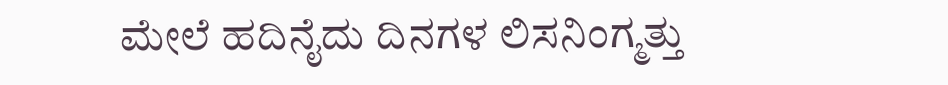ಮೇಲೆ ಹದಿನೈದು ದಿನಗಳ ಲಿಸನಿಂಗ್ಮತ್ತು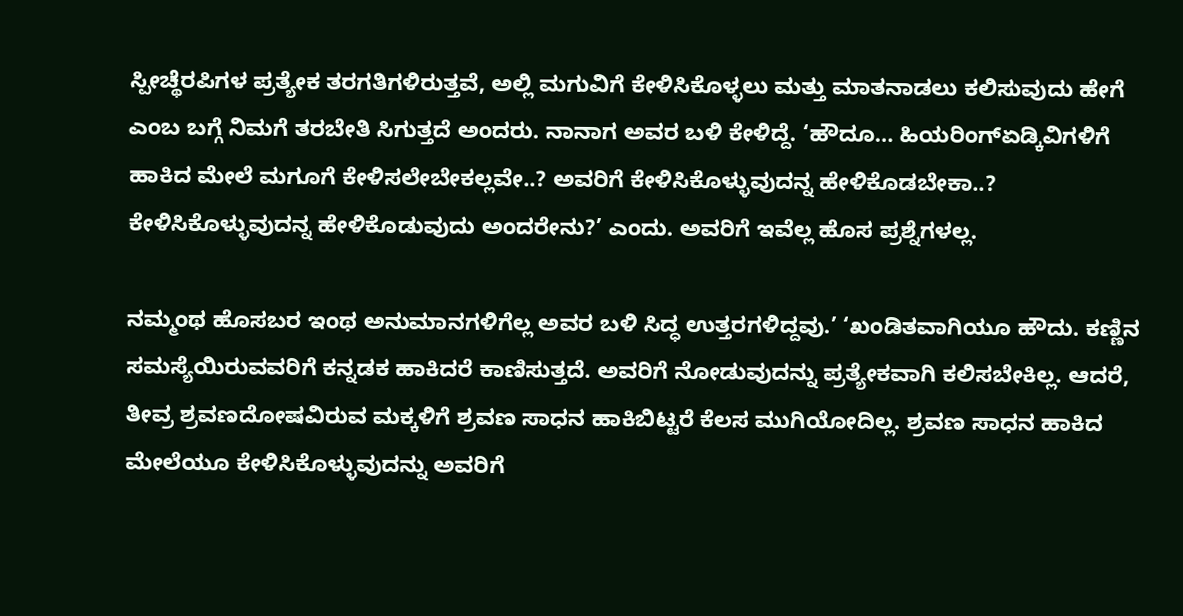ಸ್ಪೀಚ್ಥೆರಪಿಗಳ ಪ್ರತ್ಯೇಕ ತರಗತಿಗಳಿರುತ್ತವೆ, ಅಲ್ಲಿ ಮಗುವಿಗೆ ಕೇಳಿಸಿಕೊಳ್ಳಲು ಮತ್ತು ಮಾತನಾಡಲು ಕಲಿಸುವುದು ಹೇಗೆ ಎಂಬ ಬಗ್ಗೆ ನಿಮಗೆ ತರಬೇತಿ ಸಿಗುತ್ತದೆ ಅಂದರು. ನಾನಾಗ ಅವರ ಬಳಿ ಕೇಳಿದ್ದೆ. ‘ಹೌದೂ… ಹಿಯರಿಂಗ್ಏಡ್ಕಿವಿಗಳಿಗೆ ಹಾಕಿದ ಮೇಲೆ ಮಗೂಗೆ ಕೇಳಿಸಲೇಬೇಕಲ್ಲವೇ..? ಅವರಿಗೆ ಕೇಳಿಸಿಕೊಳ್ಳುವುದನ್ನ ಹೇಳಿಕೊಡಬೇಕಾ..? ಕೇಳಿಸಿಕೊಳ್ಳುವುದನ್ನ ಹೇಳಿಕೊಡುವುದು ಅಂದರೇನು?’ ಎಂದು. ಅವರಿಗೆ ಇವೆಲ್ಲ ಹೊಸ ಪ್ರಶ್ನೆಗಳಲ್ಲ.

ನಮ್ಮಂಥ ಹೊಸಬರ ಇಂಥ ಅನುಮಾನಗಳಿಗೆಲ್ಲ ಅವರ ಬಳಿ ಸಿದ್ಧ ಉತ್ತರಗಳಿದ್ದವು.’ ‘ಖಂಡಿತವಾಗಿಯೂ ಹೌದು. ಕಣ್ಣಿನ ಸಮಸ್ಯೆಯಿರುವವರಿಗೆ ಕನ್ನಡಕ ಹಾಕಿದರೆ ಕಾಣಿಸುತ್ತದೆ. ಅವರಿಗೆ ನೋಡುವುದನ್ನು ಪ್ರತ್ಯೇಕವಾಗಿ ಕಲಿಸಬೇಕಿಲ್ಲ. ಆದರೆ, ತೀವ್ರ ಶ್ರವಣದೋಷವಿರುವ ಮಕ್ಕಳಿಗೆ ಶ್ರವಣ ಸಾಧನ ಹಾಕಿಬಿಟ್ಟರೆ ಕೆಲಸ ಮುಗಿಯೋದಿಲ್ಲ. ಶ್ರವಣ ಸಾಧನ ಹಾಕಿದ ಮೇಲೆಯೂ ಕೇಳಿಸಿಕೊಳ್ಳುವುದನ್ನು ಅವರಿಗೆ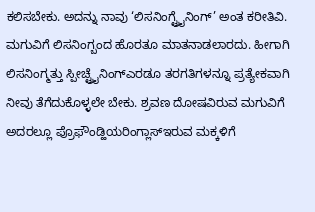ಕಲಿಸಬೇಕು. ಅದನ್ನು ನಾವು ‘ಲಿಸನಿಂಗ್ಟ್ರೈನಿಂಗ್’ ಅಂತ ಕರೀತಿವಿ.
ಮಗುವಿಗೆ ಲಿಸನಿಂಗ್ಬಂದ ಹೊರತೂ ಮಾತನಾಡಲಾರದು. ಹೀಗಾಗಿ ಲಿಸನಿಂಗ್ಮತ್ತು ಸ್ಪೀಚ್ಟ್ರೈನಿಂಗ್ಎರಡೂ ತರಗತಿಗಳನ್ನೂ ಪ್ರತ್ಯೇಕವಾಗಿ ನೀವು ತೆಗೆದುಕೊಳ್ಳಲೇ ಬೇಕು. ಶ್ರವಣ ದೋಷವಿರುವ ಮಗುವಿಗೆ ಅದರಲ್ಲೂ ಪ್ರೊಫೌಂಡ್ಹಿಯರಿಂಗ್ಲಾಸ್ಇರುವ ಮಕ್ಕಳಿಗೆ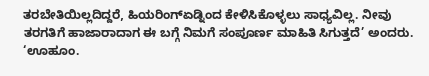ತರಬೇತಿಯಿಲ್ಲದಿದ್ದರೆ, ಹಿಯರಿಂಗ್ಏಡ್ನಿಂದ ಕೇಳಿಸಿಕೊಳ್ಳಲು ಸಾಧ್ಯವಿಲ್ಲ. ನೀವು ತರಗತಿಗೆ ಹಾಜಾರಾದಾಗ ಈ ಬಗ್ಗೆ ನಿಮಗೆ ಸಂಪೂರ್ಣ ಮಾಹಿತಿ ಸಿಗುತ್ತದೆ’ ಅಂದರು.
‘ಊಹೂಂ.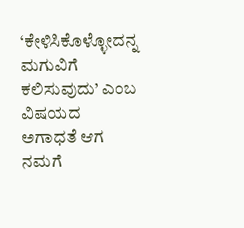‘ಕೇಳಿಸಿಕೊಳ್ಳೋದನ್ನ ಮಗುವಿಗೆ ಕಲಿಸುವುದು’ ಎಂಬ ವಿಷಯದ ಅಗಾಧತೆ ಆಗ ನಮಗೆ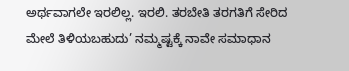ಅರ್ಥವಾಗಲೇ ಇರಲಿಲ್ಲ. ಇರಲಿ. ತರಬೇತಿ ತರಗತಿಗೆ ಸೇರಿದ ಮೇಲೆ ತಿಳಿಯಬಹುದು’ ನಮ್ಮಷ್ಟಕ್ಕೆ ನಾವೇ ಸಮಾಧಾನ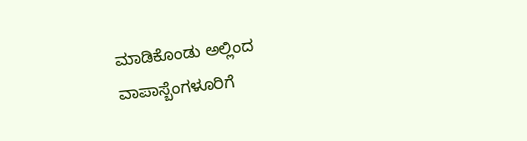ಮಾಡಿಕೊಂಡು ಅಲ್ಲಿಂದ ವಾಪಾಸ್ಬೆಂಗಳೂರಿಗೆ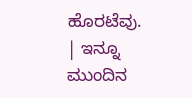ಹೊರಟೆವು.
| ಇನ್ನೂ ಮುಂದಿನ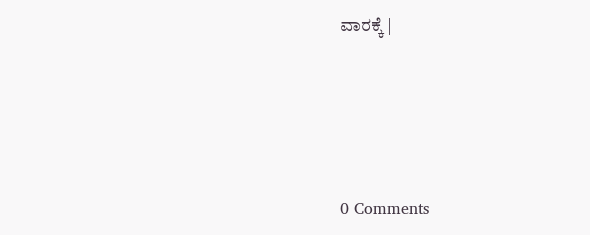ವಾರಕ್ಕೆ |






0 Comments